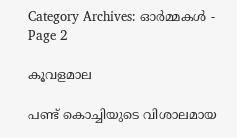Category Archives: ഓര്‍മ്മകള്‍ - Page 2

കൂവളമാല

പണ്ട് കൊച്ചിയുടെ വിശാലമായ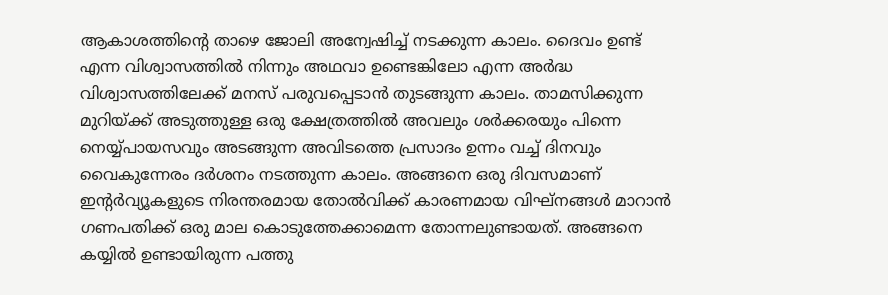ആകാശത്തിന്റെ താഴെ ജോലി അന്വേഷിച്ച് നടക്കുന്ന കാലം. ദൈവം ഉണ്ട് എന്ന വിശ്വാസത്തിൽ നിന്നും അഥവാ ഉണ്ടെങ്കിലോ എന്ന അർദ്ധ വിശ്വാസത്തിലേക്ക് മനസ് പരുവപ്പെടാൻ തുടങ്ങുന്ന കാലം. താമസിക്കുന്ന മുറിയ്‌ക്ക് അടുത്തുള്ള ഒരു ക്ഷേത്രത്തിൽ അവലും ശർക്കരയും പിന്നെ നെയ്യ്പായസവും അടങ്ങുന്ന അവിടത്തെ പ്രസാദം ഉന്നം വച്ച് ദിനവും വൈകുന്നേരം ദർശനം നടത്തുന്ന കാലം. അങ്ങനെ ഒരു ദിവസമാണ് ഇന്റർവ്യൂകളുടെ നിരന്തരമായ തോൽവിക്ക് കാരണമായ വിഘ്‌നങ്ങൾ മാറാൻ ഗണപതിക്ക് ഒരു മാല കൊടുത്തേക്കാമെന്ന തോന്നലുണ്ടായത്. അങ്ങനെ കയ്യിൽ ഉണ്ടായിരുന്ന പത്തു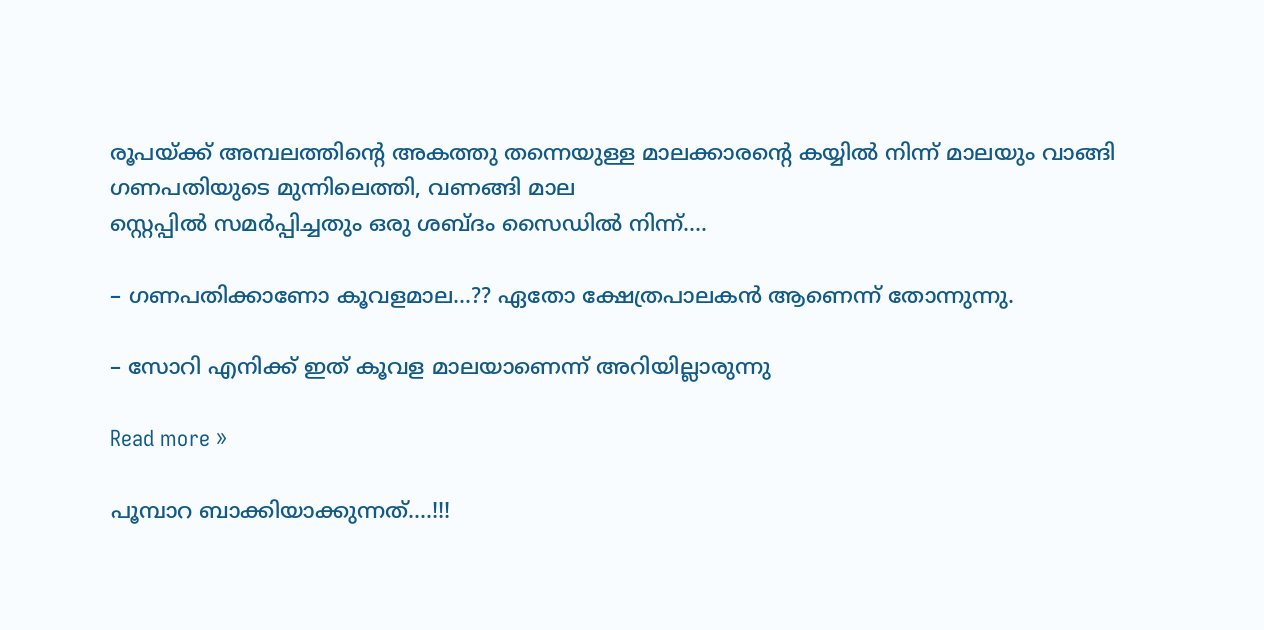രൂപയ്‌ക്ക് അമ്പലത്തിന്റെ അകത്തു തന്നെയുള്ള മാലക്കാരന്റെ കയ്യിൽ നിന്ന് മാലയും വാങ്ങി ഗണപതിയുടെ മുന്നിലെത്തി, വണങ്ങി മാല
സ്റ്റെപ്പിൽ സമർപ്പിച്ചതും ഒരു ശബ്ദം സൈഡിൽ നിന്ന്….

– ഗണപതിക്കാണോ കൂവളമാല…?? ഏതോ ക്ഷേത്രപാലകൻ ആണെന്ന് തോന്നുന്നു.

– സോറി എനിക്ക് ഇത് കൂവള മാലയാണെന്ന് അറിയില്ലാരുന്നു

Read more »

പൂമ്പാറ ബാക്കിയാക്കുന്നത്….!!!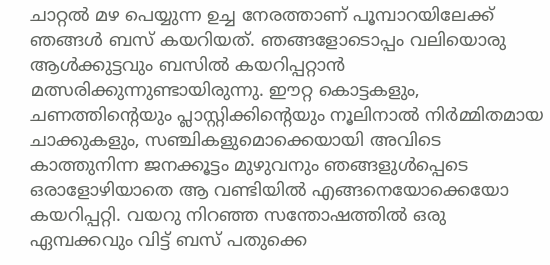ചാറ്റല്‍ മഴ പെയ്യുന്ന ഉച്ച നേരത്താണ് പൂമ്പാറയിലേക്ക് ഞങ്ങള്‍ ബസ്‌ കയറിയത്. ഞങ്ങളോടൊപ്പം വലിയൊരു ആള്‍ക്കുട്ടവും ബസില്‍ കയറിപ്പറ്റാന്‍ മത്സരിക്കുന്നുണ്ടായിരുന്നു. ഈറ്റ കൊട്ടകളും, ചണത്തിന്റെയും പ്ലാസ്റ്റിക്കിന്റെയും നൂലിനാല്‍ നിര്‍മ്മിതമായ ചാക്കുകളും, സഞ്ചികളുമൊക്കെയായി അവിടെ കാത്തുനിന്ന ജനക്കൂട്ടം മുഴുവനും ഞങ്ങളുള്‍പ്പെടെ ഒരാളോഴിയാതെ ആ വണ്ടിയില്‍ എങ്ങനെയോക്കെയോ കയറിപ്പറ്റി. വയറു നിറഞ്ഞ സന്തോഷത്തില്‍ ഒരു ഏമ്പക്കവും വിട്ട് ബസ്‌ പതുക്കെ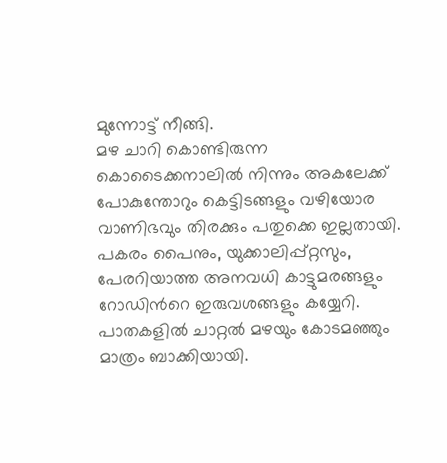മുന്നോട്ട് നീങ്ങി.
മഴ ചാറി കൊണ്ടിരുന്ന കൊടൈക്കനാലില്‍ നിന്നും അകലേക്ക് പോകുന്തോറും കെട്ടിടങ്ങളും വഴിയോര വാണിഭവും തിരക്കും പതുക്കെ ഇല്ലതായി. പകരം പൈനും, യുക്കാലിപ്പ്റ്റസും, പേരറിയാത്ത അനവധി കാട്ടുമരങ്ങളും റോഡിന്‍റെ ഇരുവശങ്ങളും കയ്യേറി. പാതകളില്‍ ചാറ്റല്‍ മഴയും കോടമഞ്ഞും മാത്രം ബാക്കിയായി.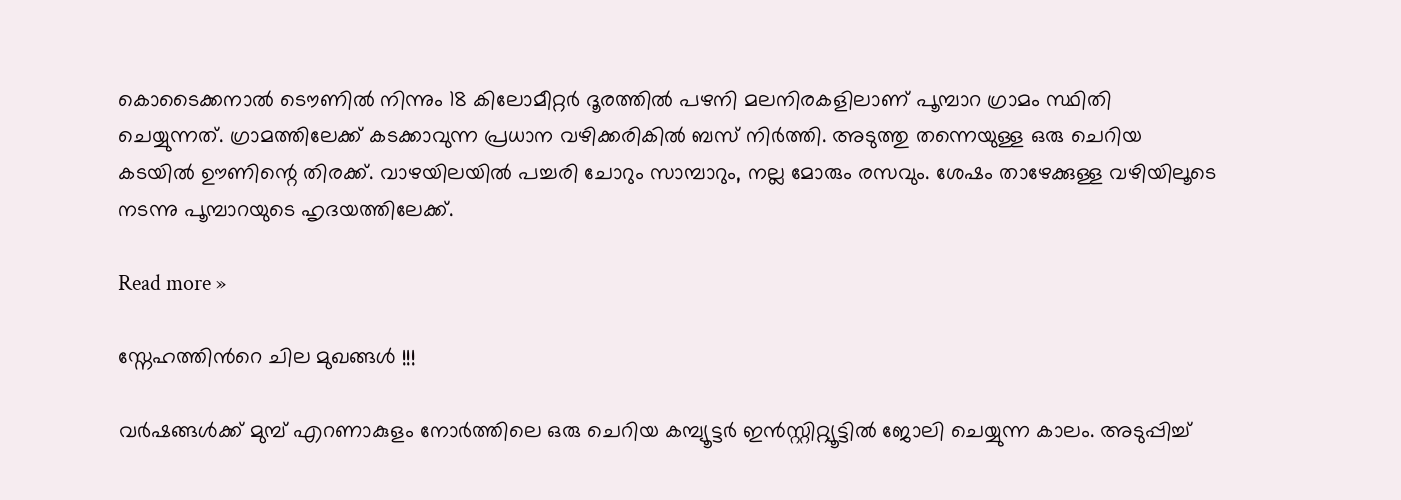കൊടൈക്കനാല്‍ ടൌണില്‍ നിന്നും 18 കിലോമീറ്റര്‍ ദൂരത്തില്‍ പഴനി മലനിരകളിലാണ് പൂമ്പാറ ഗ്രാമം സ്ഥിതി ചെയ്യുന്നത്. ഗ്രാമത്തിലേക്ക് കടക്കാവുന്ന പ്രധാന വഴിക്കരികില്‍ ബസ്‌ നിര്‍ത്തി. അടുത്തു തന്നെയുള്ള ഒരു ചെറിയ കടയില്‍ ഊണിന്റെ തിരക്ക്. വാഴയിലയില്‍ പച്ചരി ചോറും സാമ്പാറും, നല്ല മോരും രസവും. ശേഷം താഴേക്കുള്ള വഴിയിലൂടെ നടന്നു പൂമ്പാറയുടെ ഹൃദയത്തിലേക്ക്.

Read more »

സ്നേഹത്തിന്‍റെ ചില മുഖങ്ങള്‍ !!!

വർഷങ്ങൾക്ക് മുമ്പ് എറണാകുളം നോർത്തിലെ ഒരു ചെറിയ കമ്പ്യൂട്ടർ ഇൻസ്റ്റിറ്റ്യൂട്ടിൽ ജോലി ചെയ്യുന്ന കാലം. അടുപ്പിച്ച്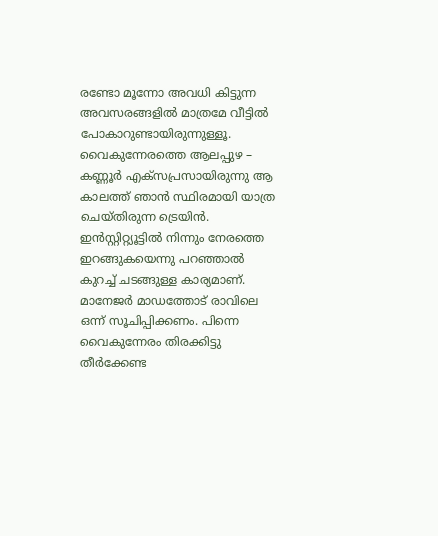രണ്ടോ മൂന്നോ അവധി കിട്ടുന്ന അവസരങ്ങളില്‍ മാത്രമേ വീട്ടില്‍ പോകാറുണ്ടായിരുന്നുള്ളൂ. വൈകുന്നേരത്തെ ആലപ്പുഴ – കണ്ണൂര്‍ എക്സപ്രസായിരുന്നു ആ കാലത്ത് ഞാന്‍ സ്ഥിരമായി യാത്ര ചെയ്തിരുന്ന ട്രെയിന്‍. ഇൻസ്റ്റിറ്റ്യൂട്ടിൽ നിന്നും നേരത്തെ ഇറങ്ങുകയെന്നു പറഞ്ഞാല്‍ കുറച്ച് ചടങ്ങുള്ള കാര്യമാണ്. മാനേജര്‍ മാഡത്തോട് രാവിലെ ഒന്ന്‍ സൂചിപ്പിക്കണം. പിന്നെ വൈകുന്നേരം തിരക്കിട്ടു തീര്‍ക്കേണ്ട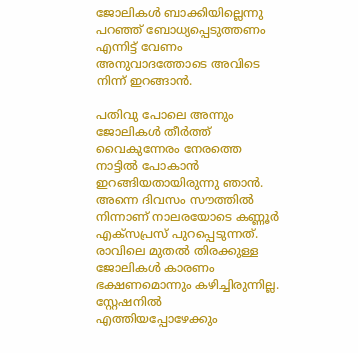ജോലികള്‍ ബാക്കിയില്ലെന്നു പറഞ്ഞ് ബോധ്യപ്പെടുത്തണം എന്നിട്ട് വേണം അനുവാദത്തോടെ അവിടെ നിന്ന് ഇറങ്ങാന്‍.

പതിവു പോലെ അന്നും ജോലികൾ തീർത്ത് വൈകുന്നേരം നേരത്തെ നാട്ടിൽ പോകാൻ ഇറങ്ങിയതായിരുന്നു ഞാൻ. അന്നെ ദിവസം സൗത്തിൽ നിന്നാണ് നാലരയോടെ കണ്ണൂർ എക്സപ്രസ് പുറപ്പെടുന്നത്. രാവിലെ മുതൽ തിരക്കുള്ള ജോലികൾ കാരണം ഭക്ഷണമൊന്നും കഴിച്ചിരുന്നില്ല. സ്റ്റേഷനിൽ എത്തിയപ്പോഴേക്കും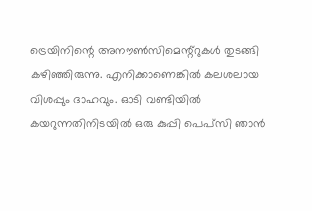ട്രെയിനിന്റെ അനൗൺസിമെന്റ്റുകൾ തുടങ്ങി കഴിഞ്ഞിരുന്നു. എനിക്കാണെങ്കിൽ കലശലായ വിശപ്പും ദാഹവും. ഓടി വണ്ടിയിൽ കയറുന്നതിനിടയിൽ ഒരു കുപ്പി പെപ്സി ഞാൻ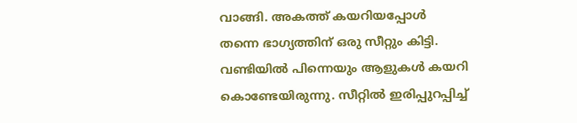വാങ്ങി. അകത്ത് കയറിയപ്പോൾ തന്നെ ഭാഗ്യത്തിന് ഒരു സീറ്റും കിട്ടി. വണ്ടിയിൽ പിന്നെയും ആളുകൾ കയറി കൊണ്ടേയിരുന്നു. സീറ്റിൽ ഇരിപ്പുറപ്പിച്ച്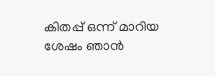കിതപ്പ് ഒന്ന് മാറിയ ശേഷം ഞാൻ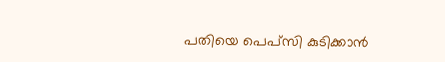പതിയെ പെപ്സി കുടിക്കാൻ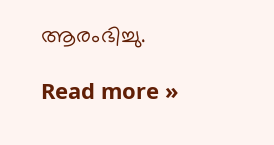ആരംഭിച്ചു.

Read more »